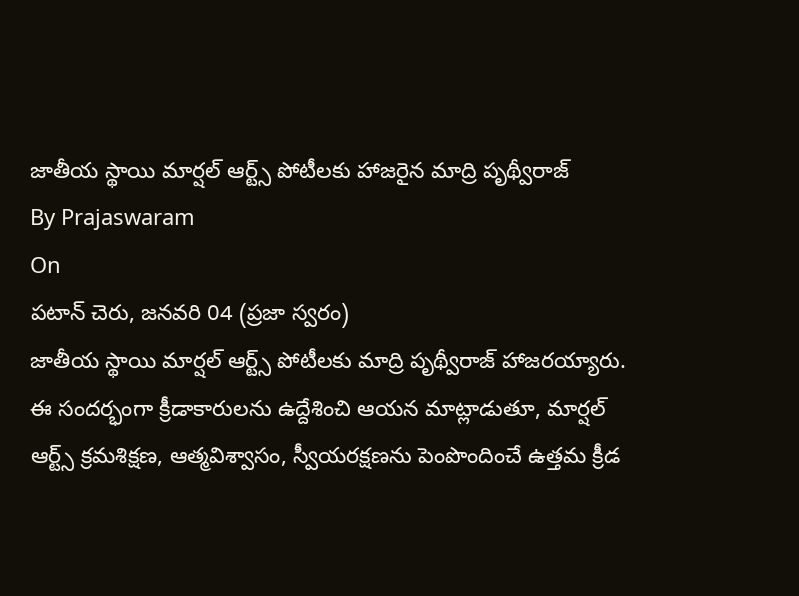జాతీయ స్థాయి మార్షల్ ఆర్ట్స్ పోటీలకు హాజరైన మాద్రి పృథ్వీరాజ్
By Prajaswaram
On
పటాన్ చెరు, జనవరి 04 (ప్రజా స్వరం)
జాతీయ స్థాయి మార్షల్ ఆర్ట్స్ పోటీలకు మాద్రి పృథ్వీరాజ్ హాజరయ్యారు. ఈ సందర్భంగా క్రీడాకారులను ఉద్దేశించి ఆయన మాట్లాడుతూ, మార్షల్ ఆర్ట్స్ క్రమశిక్షణ, ఆత్మవిశ్వాసం, స్వీయరక్షణను పెంపొందించే ఉత్తమ క్రీడ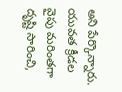అని పేర్కొన్నారు.
యువత క్రీడల వైపు మరింతగా దృష్టి సారించి,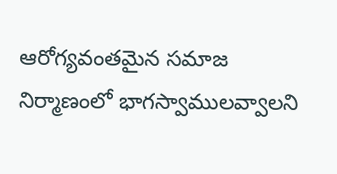ఆరోగ్యవంతమైన సమాజ నిర్మాణంలో భాగస్వాములవ్వాలని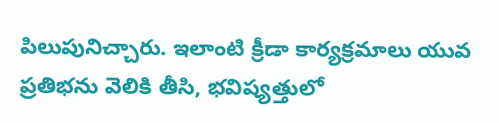పిలుపునిచ్చారు. ఇలాంటి క్రీడా కార్యక్రమాలు యువ ప్రతిభను వెలికి తీసి, భవిష్యత్తులో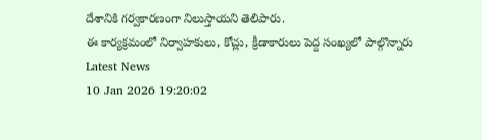దేశానికి గర్వకారణంగా నిలుస్తాయని తెలిపారు.
ఈ కార్యక్రమంలో నిర్వాహకులు, కోచ్లు, క్రీడాకారులు పెద్ద సంఖ్యలో పాల్గొన్నారు
Latest News
10 Jan 2026 19:20:02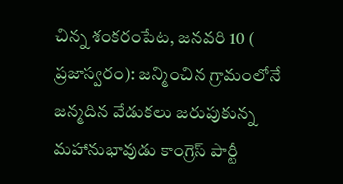చిన్న శంకరంపేట, జనవరి 10 ( ప్రజాస్వరం): జన్మించిన గ్రామంలోనే జన్మదిన వేడుకలు జరుపుకున్న మహానుభావుడు కాంగ్రెస్ పార్టీ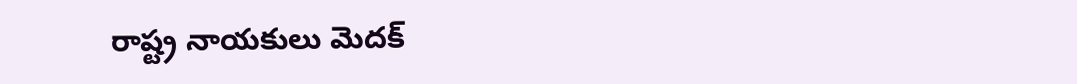రాష్ట్ర నాయకులు మెదక్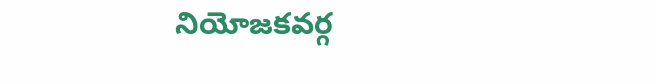నియోజకవర్గ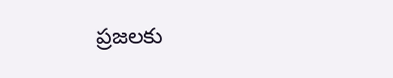ప్రజలకు